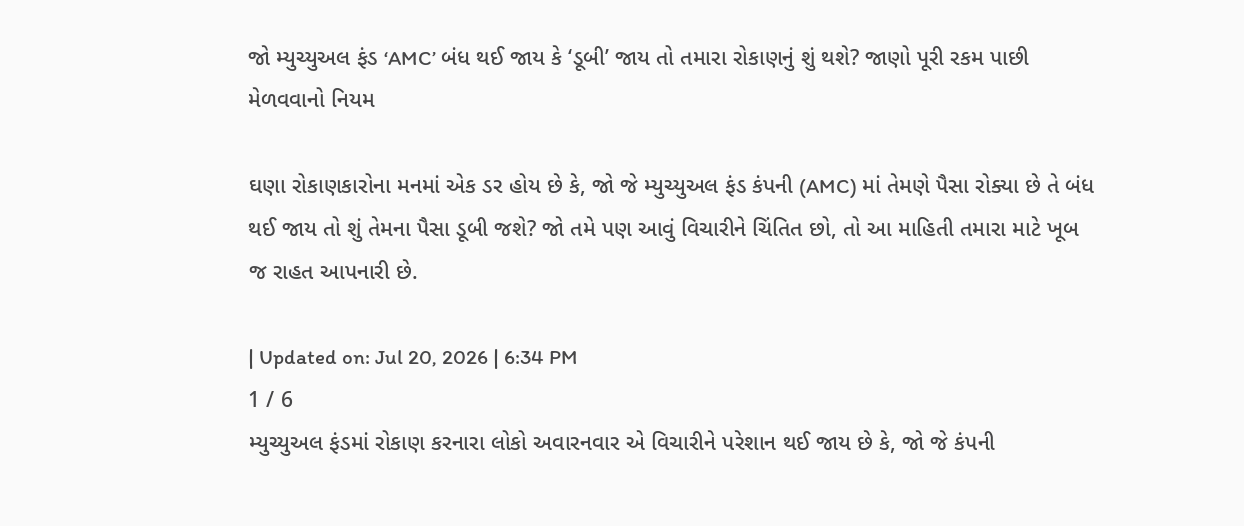જો મ્યુચ્યુઅલ ફંડ ‘AMC’ બંધ થઈ જાય કે ‘ડૂબી’ જાય તો તમારા રોકાણનું શું થશે? જાણો પૂરી રકમ પાછી મેળવવાનો નિયમ

ઘણા રોકાણકારોના મનમાં એક ડર હોય છે કે, જો જે મ્યુચ્યુઅલ ફંડ કંપની (AMC) માં તેમણે પૈસા રોક્યા છે તે બંધ થઈ જાય તો શું તેમના પૈસા ડૂબી જશે? જો તમે પણ આવું વિચારીને ચિંતિત છો, તો આ માહિતી તમારા માટે ખૂબ જ રાહત આપનારી છે.

| Updated on: Jul 20, 2026 | 6:34 PM
1 / 6
મ્યુચ્યુઅલ ફંડમાં રોકાણ કરનારા લોકો અવારનવાર એ વિચારીને પરેશાન થઈ જાય છે કે, જો જે કંપની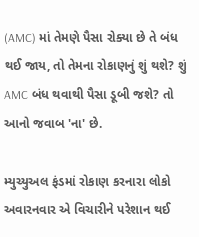(AMC) માં તેમણે પૈસા રોક્યા છે તે બંધ થઈ જાય, તો તેમના રોકાણનું શું થશે? શું AMC બંધ થવાથી પૈસા ડૂબી જશે? તો આનો જવાબ 'ના' છે.

મ્યુચ્યુઅલ ફંડમાં રોકાણ કરનારા લોકો અવારનવાર એ વિચારીને પરેશાન થઈ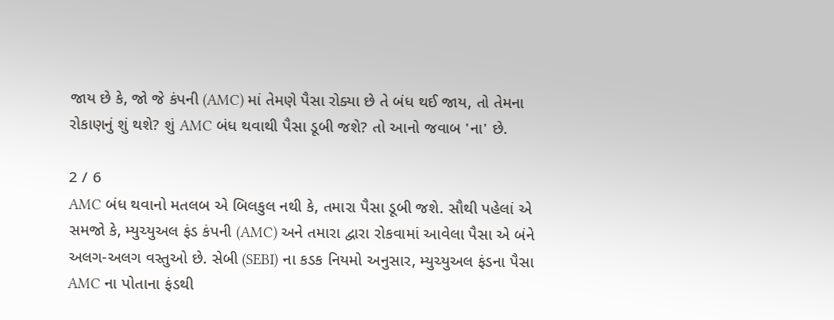જાય છે કે, જો જે કંપની (AMC) માં તેમણે પૈસા રોક્યા છે તે બંધ થઈ જાય, તો તેમના રોકાણનું શું થશે? શું AMC બંધ થવાથી પૈસા ડૂબી જશે? તો આનો જવાબ 'ના' છે.

2 / 6
AMC બંધ થવાનો મતલબ એ બિલકુલ નથી કે, તમારા પૈસા ડૂબી જશે. સૌથી પહેલાં એ સમજો કે, મ્યુચ્યુઅલ ફંડ કંપની (AMC) અને તમારા દ્વારા રોકવામાં આવેલા પૈસા એ બંને અલગ-અલગ વસ્તુઓ છે. સેબી (SEBI) ના કડક નિયમો અનુસાર, મ્યુચ્યુઅલ ફંડના પૈસા AMC ના પોતાના ફંડથી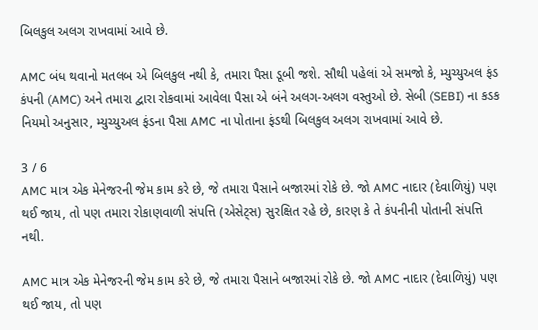બિલકુલ અલગ રાખવામાં આવે છે.

AMC બંધ થવાનો મતલબ એ બિલકુલ નથી કે, તમારા પૈસા ડૂબી જશે. સૌથી પહેલાં એ સમજો કે, મ્યુચ્યુઅલ ફંડ કંપની (AMC) અને તમારા દ્વારા રોકવામાં આવેલા પૈસા એ બંને અલગ-અલગ વસ્તુઓ છે. સેબી (SEBI) ના કડક નિયમો અનુસાર, મ્યુચ્યુઅલ ફંડના પૈસા AMC ના પોતાના ફંડથી બિલકુલ અલગ રાખવામાં આવે છે.

3 / 6
AMC માત્ર એક મેનેજરની જેમ કામ કરે છે, જે તમારા પૈસાને બજારમાં રોકે છે. જો AMC નાદાર (દેવાળિયું) પણ થઈ જાય, તો પણ તમારા રોકાણવાળી સંપત્તિ (એસેટ્સ) સુરક્ષિત રહે છે, કારણ કે તે કંપનીની પોતાની સંપત્તિ નથી.

AMC માત્ર એક મેનેજરની જેમ કામ કરે છે, જે તમારા પૈસાને બજારમાં રોકે છે. જો AMC નાદાર (દેવાળિયું) પણ થઈ જાય, તો પણ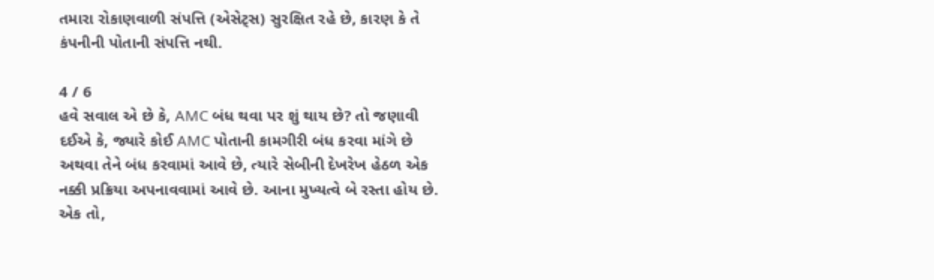તમારા રોકાણવાળી સંપત્તિ (એસેટ્સ) સુરક્ષિત રહે છે, કારણ કે તે કંપનીની પોતાની સંપત્તિ નથી.

4 / 6
હવે સવાલ એ છે કે, AMC બંધ થવા પર શું થાય છે? તો જણાવી દઈએ કે, જ્યારે કોઈ AMC પોતાની કામગીરી બંધ કરવા માંગે છે અથવા તેને બંધ કરવામાં આવે છે, ત્યારે સેબીની દેખરેખ હેઠળ એક નક્કી પ્રક્રિયા અપનાવવામાં આવે છે. આના મુખ્યત્વે બે રસ્તા હોય છે. એક તો,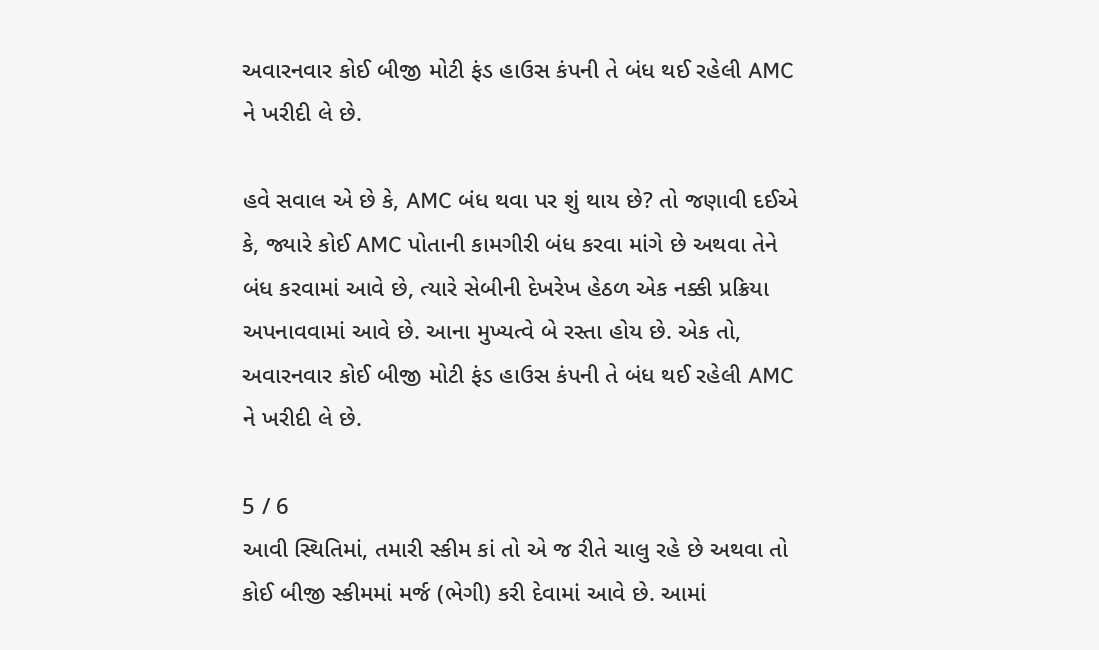અવારનવાર કોઈ બીજી મોટી ફંડ હાઉસ કંપની તે બંધ થઈ રહેલી AMC ને ખરીદી લે છે.

હવે સવાલ એ છે કે, AMC બંધ થવા પર શું થાય છે? તો જણાવી દઈએ કે, જ્યારે કોઈ AMC પોતાની કામગીરી બંધ કરવા માંગે છે અથવા તેને બંધ કરવામાં આવે છે, ત્યારે સેબીની દેખરેખ હેઠળ એક નક્કી પ્રક્રિયા અપનાવવામાં આવે છે. આના મુખ્યત્વે બે રસ્તા હોય છે. એક તો, અવારનવાર કોઈ બીજી મોટી ફંડ હાઉસ કંપની તે બંધ થઈ રહેલી AMC ને ખરીદી લે છે.

5 / 6
આવી સ્થિતિમાં, તમારી સ્કીમ કાં તો એ જ રીતે ચાલુ રહે છે અથવા તો કોઈ બીજી સ્કીમમાં મર્જ (ભેગી) કરી દેવામાં આવે છે. આમાં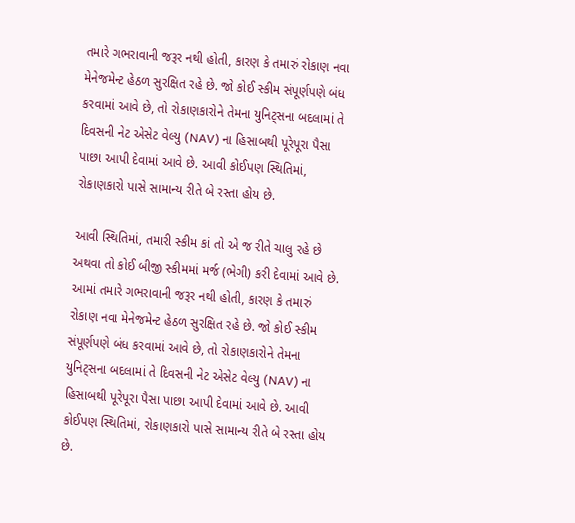તમારે ગભરાવાની જરૂર નથી હોતી, કારણ કે તમારું રોકાણ નવા મેનેજમેન્ટ હેઠળ સુરક્ષિત રહે છે. જો કોઈ સ્કીમ સંપૂર્ણપણે બંધ કરવામાં આવે છે, તો રોકાણકારોને તેમના યુનિટ્સના બદલામાં તે દિવસની નેટ એસેટ વેલ્યુ (NAV) ના હિસાબથી પૂરેપૂરા પૈસા પાછા આપી દેવામાં આવે છે. આવી કોઈપણ સ્થિતિમાં, રોકાણકારો પાસે સામાન્ય રીતે બે રસ્તા હોય છે.

આવી સ્થિતિમાં, તમારી સ્કીમ કાં તો એ જ રીતે ચાલુ રહે છે અથવા તો કોઈ બીજી સ્કીમમાં મર્જ (ભેગી) કરી દેવામાં આવે છે. આમાં તમારે ગભરાવાની જરૂર નથી હોતી, કારણ કે તમારું રોકાણ નવા મેનેજમેન્ટ હેઠળ સુરક્ષિત રહે છે. જો કોઈ સ્કીમ સંપૂર્ણપણે બંધ કરવામાં આવે છે, તો રોકાણકારોને તેમના યુનિટ્સના બદલામાં તે દિવસની નેટ એસેટ વેલ્યુ (NAV) ના હિસાબથી પૂરેપૂરા પૈસા પાછા આપી દેવામાં આવે છે. આવી કોઈપણ સ્થિતિમાં, રોકાણકારો પાસે સામાન્ય રીતે બે રસ્તા હોય છે.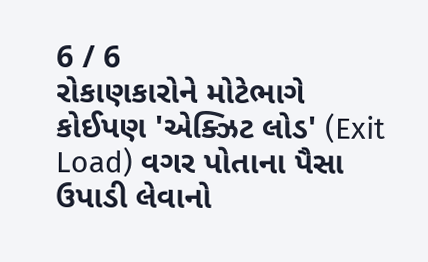6 / 6
રોકાણકારોને મોટેભાગે કોઈપણ 'એક્ઝિટ લોડ' (Exit Load) વગર પોતાના પૈસા ઉપાડી લેવાનો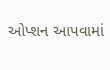ઓપ્શન આપવામાં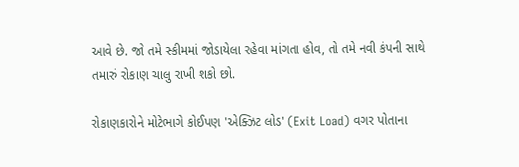આવે છે. જો તમે સ્કીમમાં જોડાયેલા રહેવા માંગતા હોવ, તો તમે નવી કંપની સાથે તમારું રોકાણ ચાલુ રાખી શકો છો.

રોકાણકારોને મોટેભાગે કોઈપણ 'એક્ઝિટ લોડ' (Exit Load) વગર પોતાના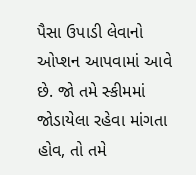પૈસા ઉપાડી લેવાનો ઓપ્શન આપવામાં આવે છે. જો તમે સ્કીમમાં જોડાયેલા રહેવા માંગતા હોવ, તો તમે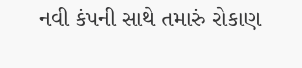નવી કંપની સાથે તમારું રોકાણ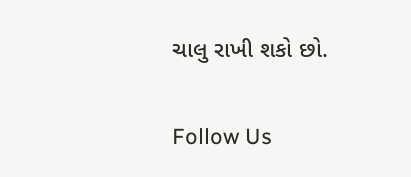ચાલુ રાખી શકો છો.

Follow Us